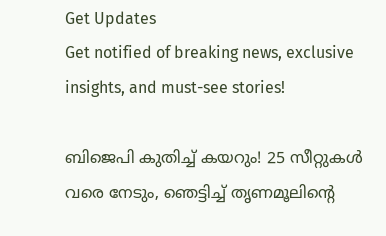Get Updates
Get notified of breaking news, exclusive insights, and must-see stories!

ബിജെപി കുതിച്ച് കയറും! 25 സീറ്റുകള്‍ വരെ നേടും, ഞെട്ടിച്ച് തൃണമൂലിന്‍റെ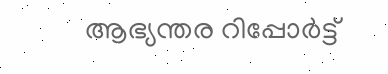ആഭ്യന്തര റിപ്പോര്‍ട്ട്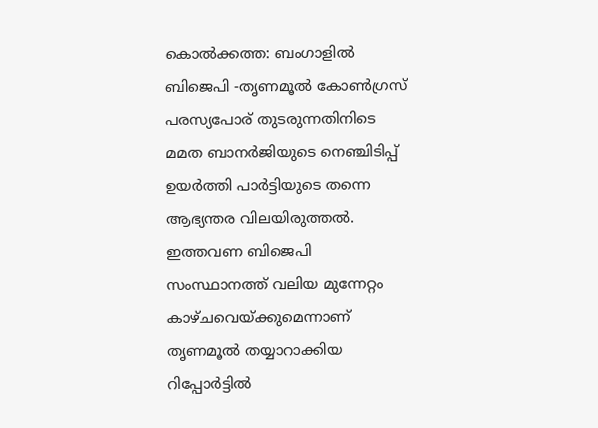കൊല്‍ക്കത്ത: ബംഗാളില്‍ ബിജെപി -തൃണമൂല്‍ കോണ്‍ഗ്രസ് പരസ്യപോര് തുടരുന്നതിനിടെ മമത ബാനര്‍ജിയുടെ നെഞ്ചിടിപ്പ് ഉയര്‍ത്തി പാര്‍ട്ടിയുടെ തന്നെ ആഭ്യന്തര വിലയിരുത്തല്‍. ഇത്തവണ ബിജെപി സംസ്ഥാനത്ത് വലിയ മുന്നേറ്റം കാഴ്ചവെയ്ക്കുമെന്നാണ് തൃണമൂല്‍ തയ്യാറാക്കിയ റിപ്പോര്‍ട്ടില്‍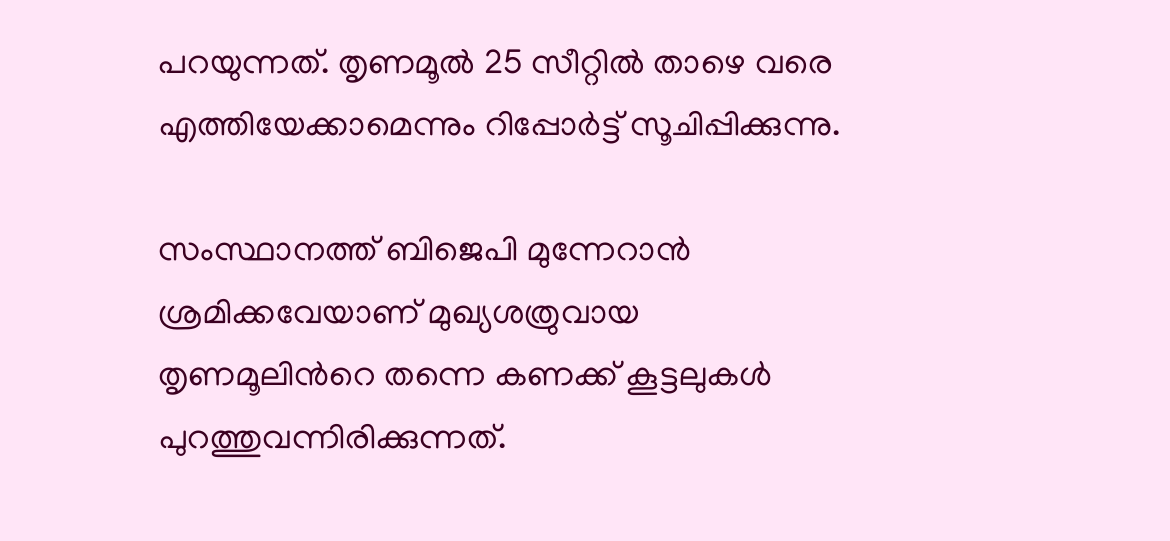പറയുന്നത്. തൃണമൂല്‍ 25 സീറ്റില്‍ താഴെ വരെ എത്തിയേക്കാമെന്നും റിപ്പോര്‍ട്ട് സൂചിപ്പിക്കുന്നു.

സംസ്ഥാനത്ത് ബിജെപി മുന്നേറാന്‍ ശ്രമിക്കവേയാണ് മുഖ്യശത്രുവായ തൃണമൂലിന്‍റെ തന്നെ കണക്ക് കൂട്ടലുകള്‍ പുറത്തുവന്നിരിക്കുന്നത്.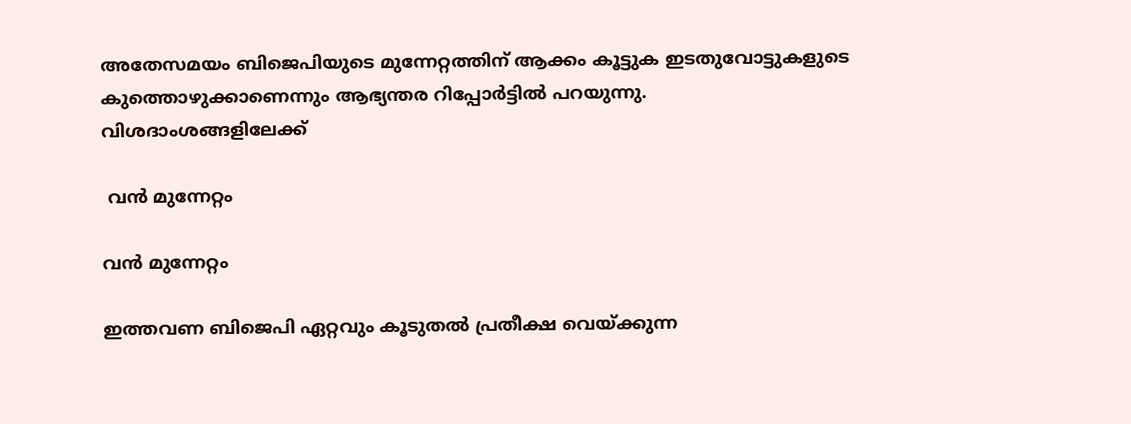അതേസമയം ബിജെപിയുടെ മുന്നേറ്റത്തിന് ആക്കം കൂട്ടുക ഇടതുവോട്ടുകളുടെ കുത്തൊഴുക്കാണെന്നും ആഭ്യന്തര റിപ്പോര്‍ട്ടില്‍ പറയുന്നു. വിശദാംശങ്ങളിലേക്ക്

 വന്‍ മുന്നേറ്റം

വന്‍ മുന്നേറ്റം

ഇത്തവണ ബിജെപി ഏറ്റവും കൂടുതല്‍ പ്രതീക്ഷ വെയ്ക്കുന്ന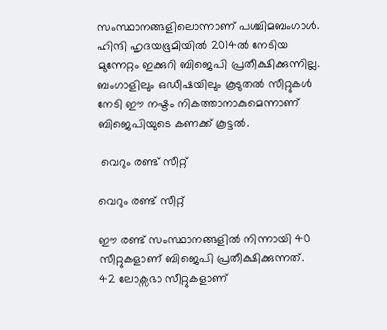സംസ്ഥാനങ്ങളിലൊന്നാണ് പശ്ചിമബംഗാള്‍. ഹിന്ദി ഹൃദയഭൂമിയിൽ 2014ൽ നേടിയ മുന്നേറ്റം ഇക്കുറി ബിജെപി പ്രതീക്ഷിക്കുന്നില്ല. ബംഗാളിലും ഒഡീഷയിലും കൂടുതൽ സീറ്റുകൾ നേടി ഈ നഷ്ടം നികത്താനാകുമെന്നാണ് ബിജെപിയുടെ കണക്ക് കൂട്ടല്‍.

 വെറും രണ്ട് സീറ്റ്

വെറും രണ്ട് സീറ്റ്

ഈ രണ്ട് സംസ്ഥാനങ്ങളിൽ നിന്നായി 40 സീറ്റുകളാണ് ബിജെപി പ്രതീക്ഷിക്കുന്നത്. 42 ലോക്സഭാ സീറ്റുകളാണ്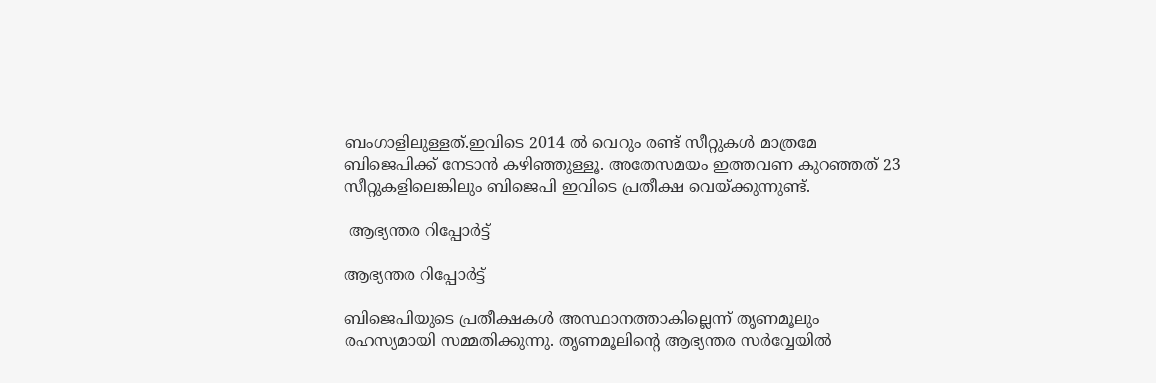ബംഗാളിലുള്ളത്.ഇവിടെ 2014 ല്‍ വെറും രണ്ട് സീറ്റുകള്‍ മാത്രമേ ബിജെപിക്ക് നേടാന്‍ കഴിഞ്ഞുള്ളൂ. അതേസമയം ഇത്തവണ കുറഞ്ഞത് 23 സീറ്റുകളിലെങ്കിലും ബിജെപി ഇവിടെ പ്രതീക്ഷ വെയ്ക്കുന്നുണ്ട്.

 ആഭ്യന്തര റിപ്പോര്‍ട്ട്

ആഭ്യന്തര റിപ്പോര്‍ട്ട്

ബിജെപിയുടെ പ്രതീക്ഷകള്‍ അസ്ഥാനത്താകില്ലെന്ന് തൃണമൂലും രഹസ്യമായി സമ്മതിക്കുന്നു. തൃണമൂലിന്‍റെ ആഭ്യന്തര സര്‍വ്വേയില്‍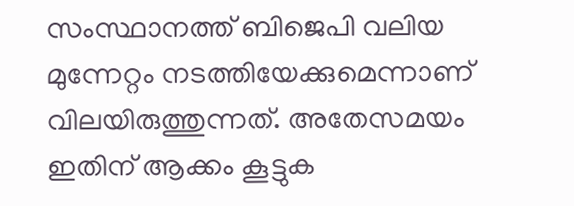സംസ്ഥാനത്ത് ബിജെപി വലിയ മുന്നേറ്റം നടത്തിയേക്കുമെന്നാണ് വിലയിരുത്തുന്നത്. അതേസമയം ഇതിന് ആക്കം കൂട്ടുക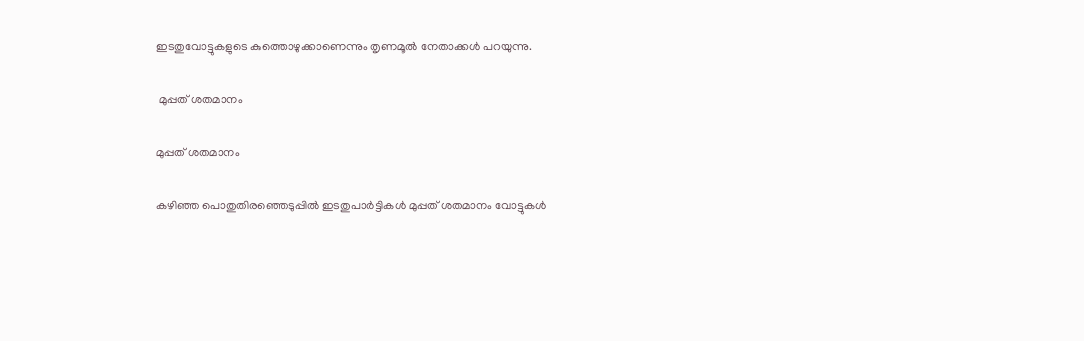ഇടതുവോട്ടുകളുടെ കുത്തൊഴുക്കാണെന്നും തൃണമൂല്‍ നേതാക്കള്‍ പറയുന്നു.

 മുപ്പത് ശതമാനം

മുപ്പത് ശതമാനം

കഴിഞ്ഞ പൊതുതിരഞ്ഞെടുപ്പില്‍ ഇടതുപാര്‍ട്ടികള്‍ മുപ്പത് ശതമാനം വോട്ടുകള്‍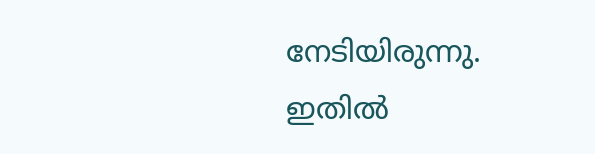നേടിയിരുന്നു. ഇതില്‍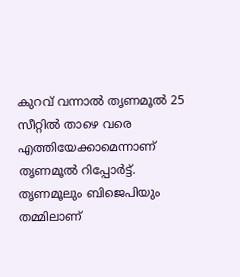കുറവ് വന്നാല്‍ തൃണമൂല്‍ 25 സീറ്റില്‍ താഴെ വരെ എത്തിയേക്കാമെന്നാണ് തൃണമൂല്‍ റിപ്പോര്‍ട്ട്. തൃണമൂലും ബിജെപിയും തമ്മിലാണ്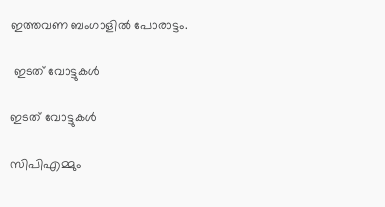ഇത്തവണ ബംഗാളില്‍ പോരാട്ടം.

 ഇടത് വോട്ടുകള്‍

ഇടത് വോട്ടുകള്‍

സിപിഎമ്മും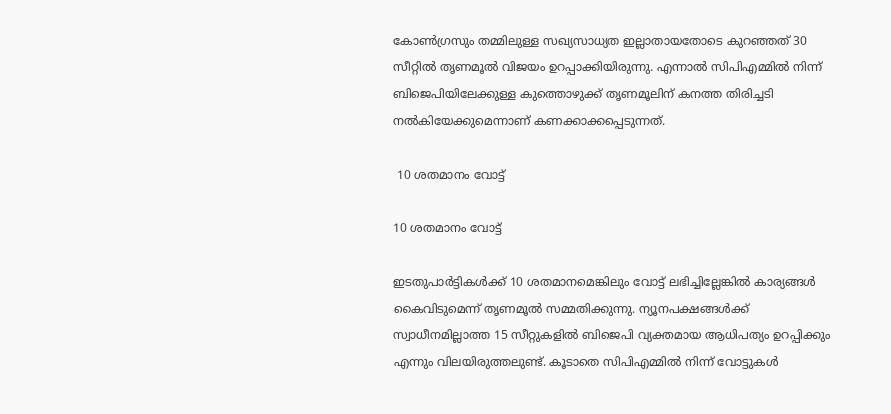കോണ്‍ഗ്രസും തമ്മിലുള്ള സഖ്യസാധ്യത ഇല്ലാതായതോടെ കുറഞ്ഞത് 30 സീറ്റില്‍ തൃണമൂല്‍ വിജയം ഉറപ്പാക്കിയിരുന്നു. എന്നാല്‍ സിപിഎമ്മില്‍ നിന്ന് ബിജെപിയിലേക്കുള്ള കുത്തൊഴുക്ക് തൃണമൂലിന് കനത്ത തിരിച്ചടി നല്‍കിയേക്കുമെന്നാണ് കണക്കാക്കപ്പെടുന്നത്.

 10 ശതമാനം വോട്ട്

10 ശതമാനം വോട്ട്

ഇടതുപാര്‍ട്ടികള്‍ക്ക് 10 ശതമാനമെങ്കിലും വോട്ട് ലഭിച്ചില്ലേങ്കില്‍ കാര്യങ്ങള്‍ കൈവിടുമെന്ന് തൃണമൂല്‍ സമ്മതിക്കുന്നു. ന്യൂനപക്ഷങ്ങള്‍ക്ക് സ്വാധീനമില്ലാത്ത 15 സീറ്റുകളില്‍ ബിജെപി വ്യക്തമായ ആധിപത്യം ഉറപ്പിക്കും എന്നും വിലയിരുത്തലുണ്ട്. കൂടാതെ സിപിഎമ്മില്‍ നിന്ന് വോട്ടുകള്‍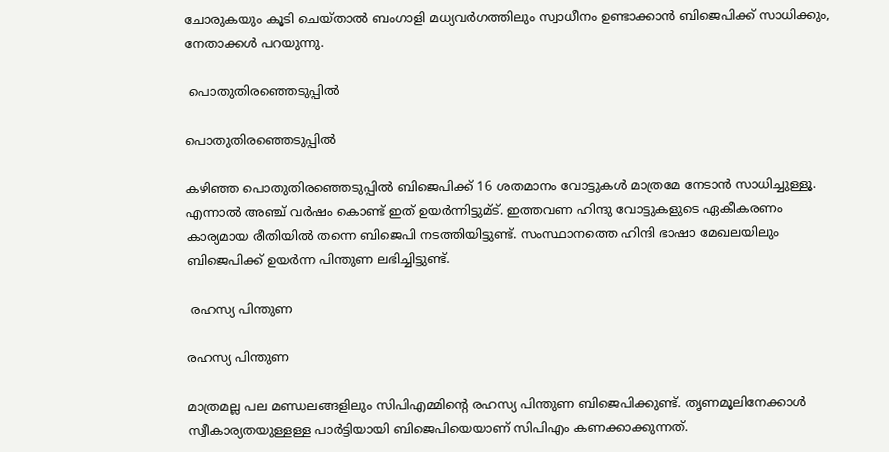ചോരുകയും കൂടി ചെയ്താല്‍ ബംഗാളി മധ്യവര്‍ഗത്തിലും സ്വാധീനം ഉണ്ടാക്കാന്‍ ബിജെപിക്ക് സാധിക്കും, നേതാക്കള്‍ പറയുന്നു.

 പൊതുതിരഞ്ഞെടുപ്പില്‍

പൊതുതിരഞ്ഞെടുപ്പില്‍

കഴിഞ്ഞ പൊതുതിരഞ്ഞെടുപ്പില്‍ ബിജെപിക്ക് 16 ശതമാനം വോട്ടുകള്‍ മാത്രമേ നേടാന്‍ സാധിച്ചുള്ളൂ. എന്നാല്‍ അഞ്ച് വര്‍ഷം കൊണ്ട് ഇത് ഉയര്‍ന്നിട്ടുമ്ട്. ഇത്തവണ ഹിന്ദു വോട്ടുകളുടെ ഏകീകരണം കാര്യമായ രീതിയില്‍ തന്നെ ബിജെപി നടത്തിയിട്ടുണ്ട്. സംസ്ഥാനത്തെ ഹിന്ദി ഭാഷാ മേഖലയിലും ബിജെപിക്ക് ഉയര്‍ന്ന പിന്തുണ ലഭിച്ചിട്ടുണ്ട്.

 രഹസ്യ പിന്തുണ

രഹസ്യ പിന്തുണ

മാത്രമല്ല പല മണ്ഡലങ്ങളിലും സിപിഎമ്മിന്‍റെ രഹസ്യ പിന്തുണ ബിജെപിക്കുണ്ട്. തൃണമൂലിനേക്കാള്‍ സ്വീകാര്യതയുള്ളള്ള പാര്‍ട്ടിയായി ബിജെപിയെയാണ് സിപിഎം കണക്കാക്കുന്നത്.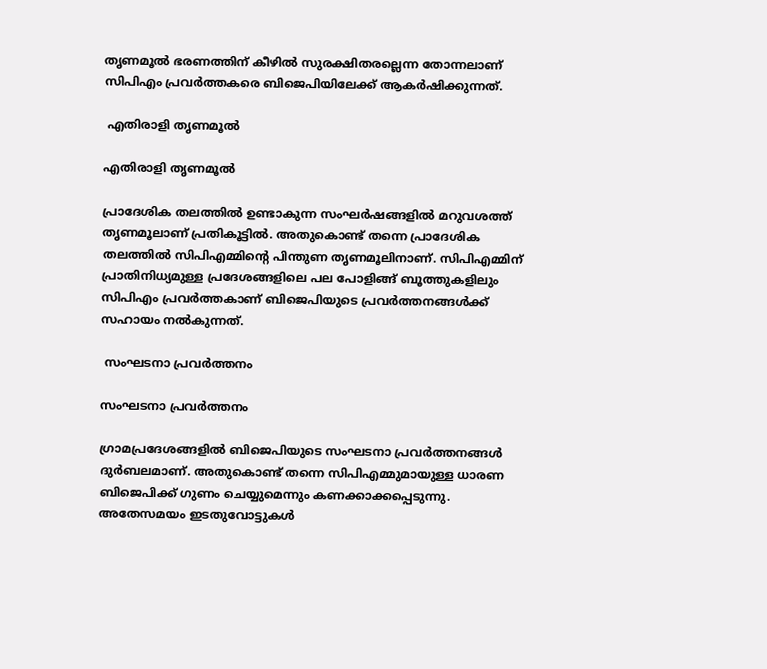തൃണമൂല്‍ ഭരണത്തിന് കീഴില്‍ സുരക്ഷിതരല്ലെന്ന തോന്നലാണ് സിപിഎം പ്രവര്‍ത്തകരെ ബിജെപിയിലേക്ക് ആകര്‍ഷിക്കുന്നത്.

 എതിരാളി തൃണമൂല്‍

എതിരാളി തൃണമൂല്‍

പ്രാദേശിക തലത്തില്‍ ഉണ്ടാകുന്ന സംഘര്‍ഷങ്ങളില്‍ മറുവശത്ത് തൃണമൂലാണ് പ്രതികൂട്ടില്‍. അതുകൊണ്ട് തന്നെ പ്രാദേശിക തലത്തില്‍ സിപിഎമ്മിന്‍റെ പിന്തുണ തൃണമൂലിനാണ്. സിപിഎമ്മിന് പ്രാതിനിധ്യമുള്ള പ്രദേശങ്ങളിലെ പല പോളിങ്ങ് ബൂത്തുകളിലും സിപിഎം പ്രവര്‍ത്തകാണ് ബിജെപിയുടെ പ്രവര്‍ത്തനങ്ങള്‍ക്ക് സഹായം നല്‍കുന്നത്.

 സംഘടനാ പ്രവര്‍ത്തനം

സംഘടനാ പ്രവര്‍ത്തനം

ഗ്രാമപ്രദേശങ്ങളില്‍ ബിജെപിയുടെ സംഘടനാ പ്രവര്‍ത്തനങ്ങള്‍ ദുര്‍ബലമാണ്. അതുകൊണ്ട് തന്നെ സിപിഎമ്മുമായുള്ള ധാരണ ബിജെപിക്ക് ഗുണം ചെയ്യുമെന്നും കണക്കാക്കപ്പെടുന്നു. അതേസമയം ഇടതുവോട്ടുകള്‍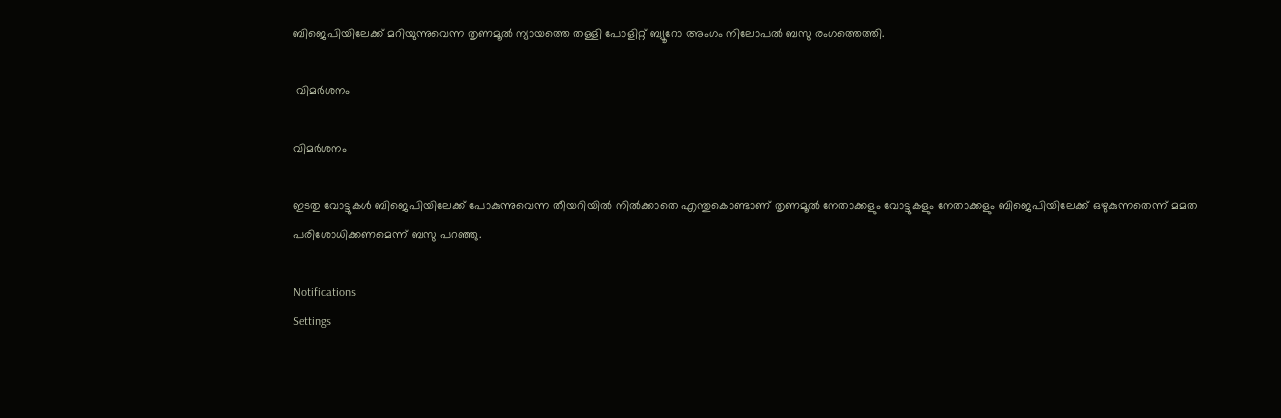ബിജെപിയിലേക്ക് മറിയുന്നുവെന്ന തൃണമൂല്‍ ന്യായത്തെ തള്ളി പോളിറ്റ് ബ്യൂറോ അംഗം നിലോപല്‍ ബസു രംഗത്തെത്തി.

 വിമര്‍ശനം

വിമര്‍ശനം

ഇടതു വോട്ടുകള്‍ ബിജെപിയിലേക്ക് പോകുന്നുവെന്ന തീയറിയില്‍ നില്‍ക്കാതെ എന്തുകൊണ്ടാണ് തൃണമൂല്‍ നേതാക്കളും വോട്ടുകളും നേതാക്കളും ബിജെപിയിലേക്ക് ഒഴുകുന്നതെന്ന് മമത പരിശോധിക്കണമെന്ന് ബസു പറഞ്ഞു.

Notifications
Settings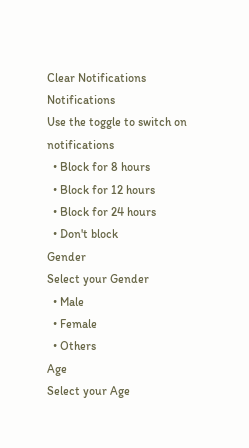Clear Notifications
Notifications
Use the toggle to switch on notifications
  • Block for 8 hours
  • Block for 12 hours
  • Block for 24 hours
  • Don't block
Gender
Select your Gender
  • Male
  • Female
  • Others
Age
Select your Age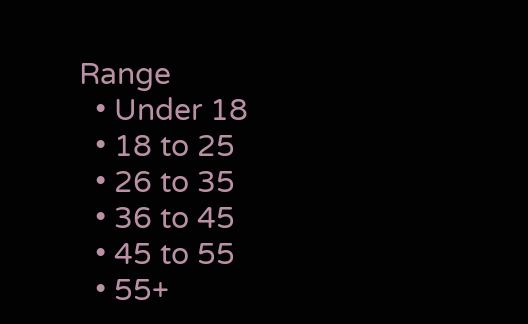Range
  • Under 18
  • 18 to 25
  • 26 to 35
  • 36 to 45
  • 45 to 55
  • 55+